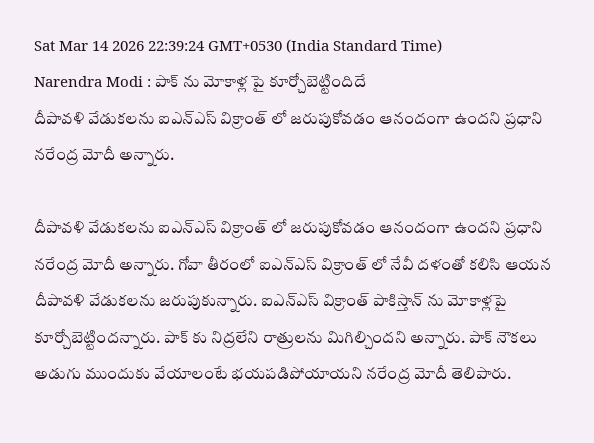Sat Mar 14 2026 22:39:24 GMT+0530 (India Standard Time)
Narendra Modi : పాక్ ను మోకాళ్ల పై కూర్చోబెట్టిందిదే
దీపావళి వేడుకలను ఐఎన్ఎస్ విక్రాంత్ లో జరుపుకోవడం ఆనందంగా ఉందని ప్రధాని నరేంద్ర మోదీ అన్నారు.

దీపావళి వేడుకలను ఐఎన్ఎస్ విక్రాంత్ లో జరుపుకోవడం ఆనందంగా ఉందని ప్రధాని నరేంద్ర మోదీ అన్నారు. గోవా తీరంలో ఐఎన్ఎస్ విక్రాంత్ లో నేవీ దళంతో కలిసి ఆయన దీపావళి వేడుకలను జరుపుకున్నారు. ఐఎన్ఎస్ విక్రాంత్ పాకిస్తాన్ ను మోకాళ్లపై కూర్చోబెట్టిందన్నారు. పాక్ కు నిద్రలేని రాత్రులను మిగిల్చిందని అన్నారు. పాక్ నౌకలు అడుగు ముందుకు వేయాలంటే భయపడిపోయాయని నరేంద్ర మోదీ తెలిపారు.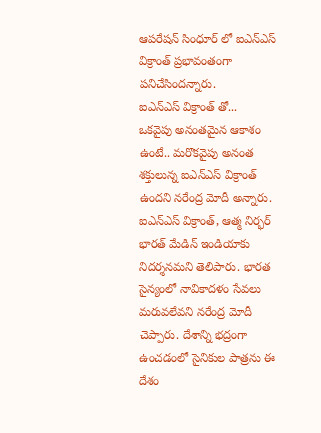ఆపరేషన్ సింధూర్ లో ఐఎన్ఎస్ విక్రాంత్ ప్రభావంతంగా పనిచేసిందన్నారు.
ఐఎన్ఎస్ విక్రాంత్ తో...
ఒకవైపు అనంతమైన ఆకాశం ఉంటే.. మరొకవైపు అనంత శక్తులున్న ఐఎన్ఎస్ విక్రాంత్ ఉందని నరేంద్ర మోదీ అన్నారు. ఐఎన్ఎస్ విక్రాంత్, ఆత్మ నిర్భర్ భారత్ మేడిన్ ఇండియాకు నిదర్శనమని తెలిపారు. భారత సైన్యంలో నావికాదళం సేవలు మరువలేవని నరేంద్ర మోదీ చెప్పారు. దేశాన్ని భద్రంగా ఉంచడంలో సైనికుల పాత్రను ఈ దేశం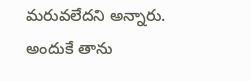మరువలేదని అన్నారు. అందుకే తాను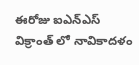ఈరోజు ఐఎన్ఎస్ విక్రాంత్ లో నావికాదళం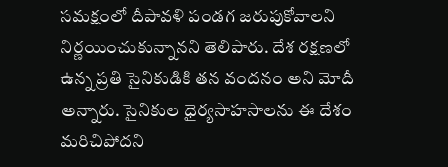సమక్షంలో దీపావళి పండగ జరుపుకోవాలని నిర్ణయించుకున్నానని తెలిపారు. దేశ రక్షణలో ఉన్న ప్రతి సైనికుడికి తన వందనం అని మోదీ అన్నారు. సైనికుల ధైర్యసాహసాలను ఈ దేశం మరిచిపోదని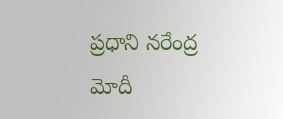ప్రధాని నరేంద్ర మోదీ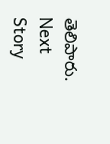తెలిపారు.
Next Story